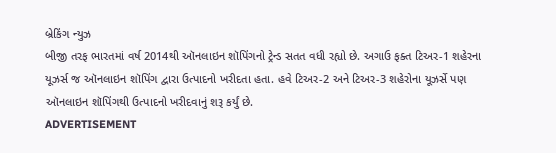બ્રેકિંગ ન્યુઝ
બીજી તરફ ભારતમાં વર્ષ 2014થી ઑનલાઇન શૉપિંગનો ટ્રેન્ડ સતત વધી રહ્યો છે. અગાઉ ફક્ત ટિઅર-1 શહેરના યૂઝર્સ જ ઑનલાઇન શૉપિંગ દ્વારા ઉત્પાદનો ખરીદતા હતા. હવે ટિઅર-2 અને ટિઅર-3 શહેરોના યૂઝર્સે પણ ઑનલાઇન શૉપિંગથી ઉત્પાદનો ખરીદવાનું શરૂ કર્યું છે.
ADVERTISEMENT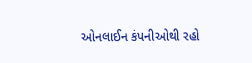ઓનલાઈન કંપનીઓથી રહો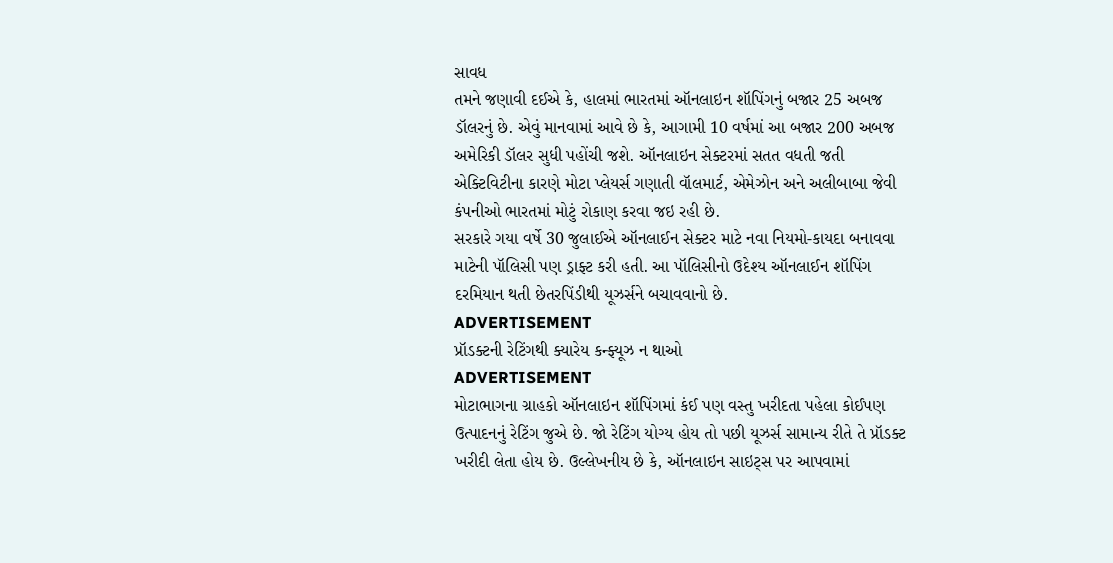સાવધ
તમને જણાવી દઈએ કે, હાલમાં ભારતમાં ઑનલાઇન શૉપિંગનું બજાર 25 અબજ ડૉલરનું છે. એવું માનવામાં આવે છે કે, આગામી 10 વર્ષમાં આ બજાર 200 અબજ અમેરિકી ડૉલર સુધી પહોંચી જશે. ઑનલાઇન સેક્ટરમાં સતત વધતી જતી એક્ટિવિટીના કારણે મોટા પ્લેયર્સ ગણાતી વૉલમાર્ટ, એમેઝોન અને અલીબાબા જેવી કંપનીઓ ભારતમાં મોટું રોકાણ કરવા જઇ રહી છે.
સરકારે ગયા વર્ષે 30 જુલાઈએ ઑનલાઈન સેક્ટર માટે નવા નિયમો-કાયદા બનાવવા માટેની પૉલિસી પણ ડ્રાફ્ટ કરી હતી. આ પૉલિસીનો ઉદેશ્ય ઑનલાઈન શૉપિંગ દરમિયાન થતી છેતરપિંડીથી યૂઝર્સને બચાવવાનો છે.
ADVERTISEMENT
પ્રૉડક્ટની રેટિંગથી ક્યારેય કન્ફ્યૂઝ ન થાઓ
ADVERTISEMENT
મોટાભાગના ગ્રાહકો ઑનલાઇન શૉપિંગમાં કંઈ પણ વસ્તુ ખરીદતા પહેલા કોઈપણ ઉત્પાદનનું રેટિંગ જુએ છે. જો રેટિંગ યોગ્ય હોય તો પછી યૂઝર્સ સામાન્ય રીતે તે પ્રૉડક્ટ ખરીદી લેતા હોય છે. ઉલ્લેખનીય છે કે, ઑનલાઇન સાઇટ્સ પર આપવામાં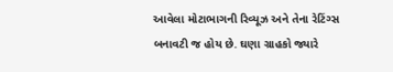આવેલા મોટાભાગની રિવ્યૂઝ અને તેના રેટિંગ્સ બનાવટી જ હોય છે. ઘણા ગ્રાહકો જ્યારે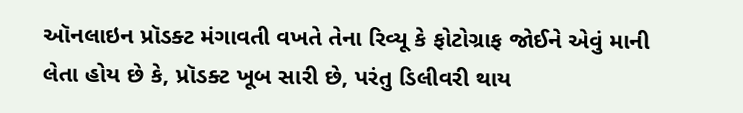ઑનલાઇન પ્રૉડક્ટ મંગાવતી વખતે તેના રિવ્યૂ કે ફોટોગ્રાફ જોઈને એવું માની લેતા હોય છે કે, પ્રૉડક્ટ ખૂબ સારી છે, પરંતુ ડિલીવરી થાય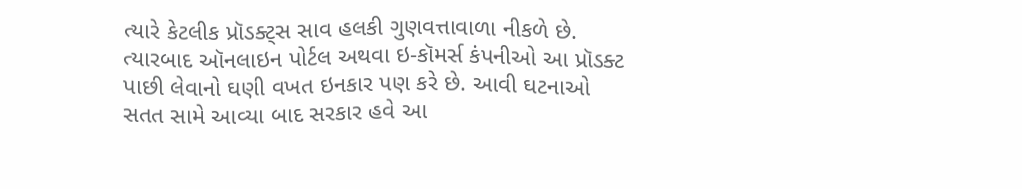ત્યારે કેટલીક પ્રૉડક્ટ્સ સાવ હલકી ગુણવત્તાવાળા નીકળે છે. ત્યારબાદ ઑનલાઇન પોર્ટલ અથવા ઇ-કૉમર્સ કંપનીઓ આ પ્રૉડક્ટ પાછી લેવાનો ઘણી વખત ઇનકાર પણ કરે છે. આવી ઘટનાઓ સતત સામે આવ્યા બાદ સરકાર હવે આ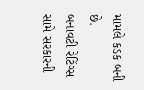મામલે કડક બની છે.
બનાવટી રેટિંગ્સ સામે સરકારની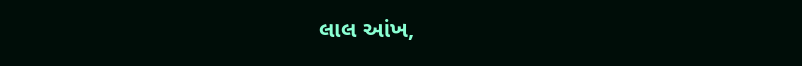લાલ આંખ,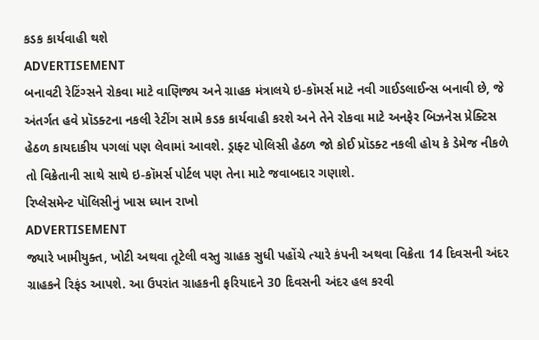કડક કાર્યવાહી થશે
ADVERTISEMENT
બનાવટી રેટિંગ્સને રોકવા માટે વાણિજ્ય અને ગ્રાહક મંત્રાલયે ઇ-કૉમર્સ માટે નવી ગાઈડલાઈન્સ બનાવી છે, જે અંતર્ગત હવે પ્રૉડક્ટના નકલી રેટીંગ સામે કડક કાર્યવાહી કરશે અને તેને રોકવા માટે અનફેર બિઝનેસ પ્રેક્ટિસ હેઠળ કાયદાકીય પગલાં પણ લેવામાં આવશે. ડ્રાફ્ટ પોલિસી હેઠળ જો કોઈ પ્રૉડક્ટ નકલી હોય કે ડેમેજ નીકળે તો વિક્રેતાની સાથે સાથે ઇ-કૉમર્સ પોર્ટલ પણ તેના માટે જવાબદાર ગણાશે.
રિપ્લેસમેન્ટ પૉલિસીનું ખાસ ધ્યાન રાખો
ADVERTISEMENT
જ્યારે ખામીયુક્ત, ખોટી અથવા તૂટેલી વસ્તુ ગ્રાહક સુધી પહોંચે ત્યારે કંપની અથવા વિક્રેતા 14 દિવસની અંદર ગ્રાહકને રિફંડ આપશે. આ ઉપરાંત ગ્રાહકની ફરિયાદને 30 દિવસની અંદર હલ કરવી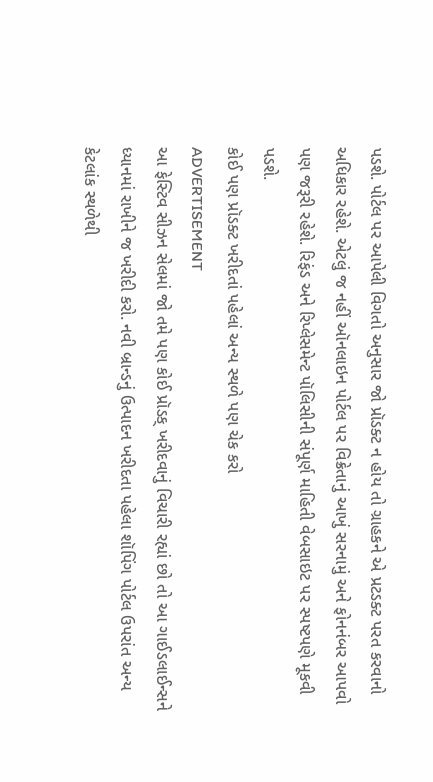પડશે. પોર્ટલ પર આપેલી વિગતો અનુસાર જો પ્રૉડક્ટ ન હોય તો ગ્રાહકને એ પ્રટડક્ટ પરત કરવાનો અધિકાર રહેશે. એટલું જ નહીં ઑનલાઇન પોર્ટલ પર વિક્રેતાનું આખું સરનામું અને ફોનનંબર આપવો પણ જરૂરી રહેશે. રિફંડ અને રિપ્લેસમેન્ટ પૉલિસીની સંપૂર્ણ માહિતી વેબસાઇટ પર સ્પષ્ટપણે મૂકવી પડશે.
કોઈ પણ પ્રૉડક્ટ ખરીદતાં પહેલાં અન્ય સ્થળે પણ ચેક કરો
ADVERTISEMENT
આ ફેસ્ટિવ સીઝન સેલમાં જો તમે પણ કોઈ પ્રૉડક્ ખરીદવાનું વિચારી રહ્યાં છો તો આ ગાઈડલાઈન્સને ધ્યાનમાં રાખીને જ ખરીદી કરો. નવી બ્રાન્ડનું ઉત્પાદન ખરીદતા પહેલા શૉપિંગ પોર્ટલ ઉપરાંત અન્ય કેટલાંક સ્થળેથી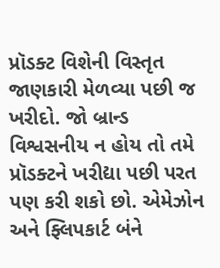પ્રૉડક્ટ વિશેની વિસ્તૃત જાણકારી મેળવ્યા પછી જ ખરીદો. જો બ્રાન્ડ વિશ્વસનીય ન હોય તો તમે પ્રૉડક્ટને ખરીદ્યા પછી પરત પણ કરી શકો છો. એમેઝોન અને ફ્લિપકાર્ટ બંને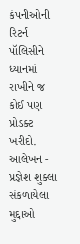કંપનીઓની રિટર્ન પૉલિસીને ધ્યાનમાં રાખીને જ કોઈ પણ પ્રોડક્ટ ખરીદો.
આલેખન - પ્રજ્ઞેશ શુક્લા
સંકળાયેલા મુદ્દાઓ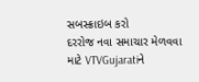સબસ્ક્રાઇબ કરો
દરરોજ નવા સમાચાર મેળવવા માટે VTVGujaratiને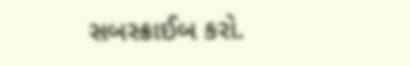સબસ્ક્રાઈબ કરો.